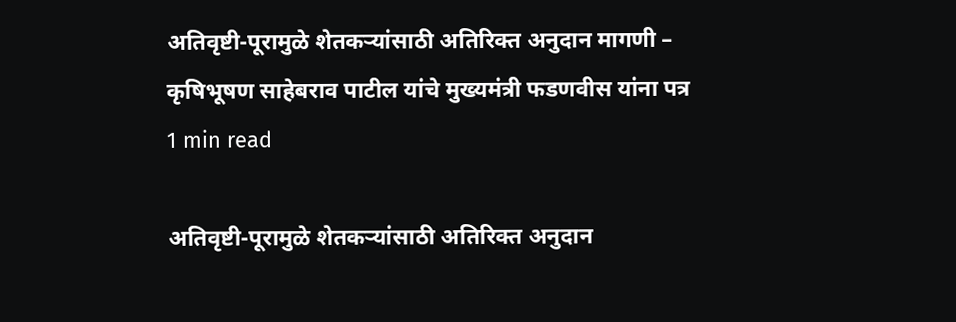अतिवृष्टी-पूरामुळे शेतकऱ्यांसाठी अतिरिक्त अनुदान मागणी – कृषिभूषण साहेबराव पाटील यांचे मुख्यमंत्री फडणवीस यांना पत्र
1 min read

अतिवृष्टी-पूरामुळे शेतकऱ्यांसाठी अतिरिक्त अनुदान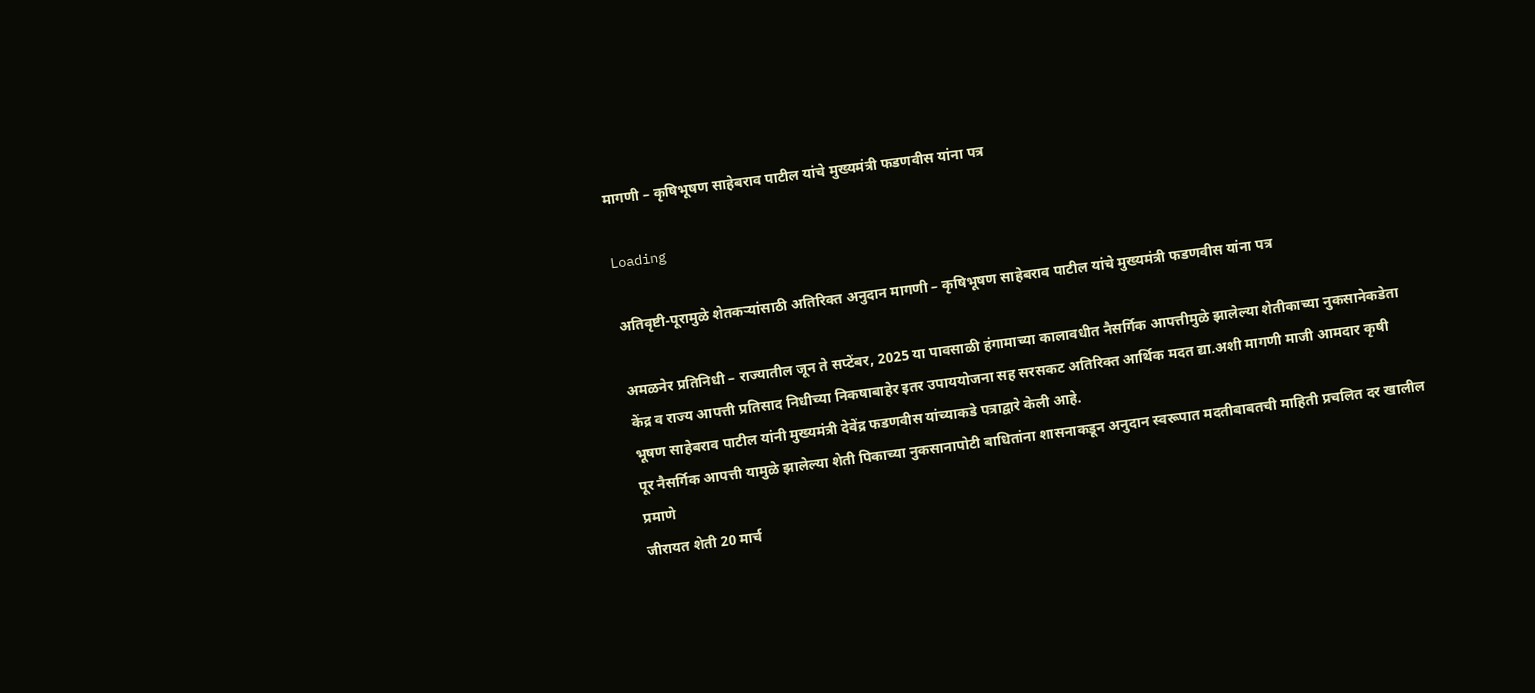मागणी – कृषिभूषण साहेबराव पाटील यांचे मुख्यमंत्री फडणवीस यांना पत्र

Loading

अतिवृष्टी-पूरामुळे शेतकऱ्यांसाठी अतिरिक्त अनुदान मागणी – कृषिभूषण साहेबराव पाटील यांचे मुख्यमंत्री फडणवीस यांना पत्र

अमळनेर प्रतिनिधी – राज्यातील जून ते सप्टेंबर, 2025 या पावसाळी हंगामाच्या कालावधीत नैसर्गिक आपत्तीमुळे झालेल्या शेतीकाच्या नुकसानेकडेता केंद्र व राज्य आपत्ती प्रतिसाद निधीच्या निकषाबाहेर इतर उपाययोजना सह सरसकट अतिरिक्त आर्थिक मदत द्या.अशी मागणी माजी आमदार कृषी भूषण साहेबराव पाटील यांनी मुख्यमंत्री देवेंद्र फडणवीस यांच्याकडे पत्राद्वारे केली आहे.
पूर नैसर्गिक आपत्ती यामुळे झालेल्या शेती पिकाच्या नुकसानापोटी बाधितांना शासनाकडून अनुदान स्वरूपात मदतीबाबतची माहिती प्रचलित दर खालील प्रमाणे
जीरायत शेती 20 मार्च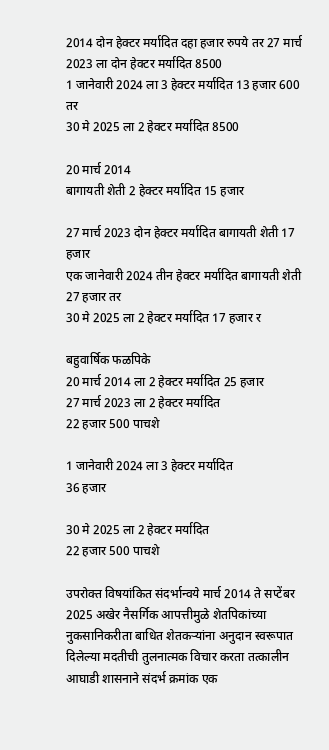2014 दोन हेक्टर मर्यादित दहा हजार रुपये तर 27 मार्च 2023 ला दोन हेक्टर मर्यादित 8500
1 जानेवारी 2024 ला 3 हेक्टर मर्यादित 13 हजार 600 तर
30 मे 2025 ला 2 हेक्टर मर्यादित 8500

20 मार्च 2014
बागायती शेती 2 हेक्टर मर्यादित 15 हजार

27 मार्च 2023 दोन हेक्टर मर्यादित बागायती शेती 17 हजार
एक जानेवारी 2024 तीन हेक्टर मर्यादित बागायती शेती 27 हजार तर
30 मे 2025 ला 2 हेक्टर मर्यादित 17 हजार र

बहुवार्षिक फळपिके
20 मार्च 2014 ला 2 हेक्टर मर्यादित 25 हजार
27 मार्च 2023 ला 2 हेक्टर मर्यादित
22 हजार 500 पाचशे

1 जानेवारी 2024 ला 3 हेक्टर मर्यादित
36 हजार

30 मे 2025 ला 2 हेक्टर मर्यादित
22 हजार 500 पाचशे

उपरोक्त विषयांकित संदर्भान्वये मार्च 2014 ते सप्टेंबर 2025 अखेर नैसर्गिक आपत्तीमुळे शेतपिकांच्या नुकसानिकरीता बाधित शेतकऱ्यांना अनुदान स्वरूपात दिलेल्या मदतीची तुलनात्मक विचार करता तत्कालीन आघाडी शासनाने संदर्भ क्रमांक एक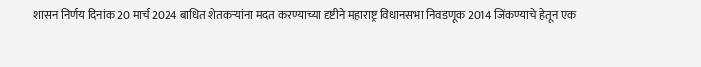शासन निर्णय दिनांक 20 मार्च 2024 बाधित शेतकऱ्यांना मदत करण्याच्या दृष्टीने महाराष्ट्र विधानसभा निवडणूक 2014 जिंकण्याचे हेतून एक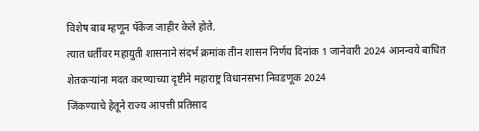विशेष बाब म्हणून पॅकेज जाहीर केले होते.
त्यात धर्तीवर महायुती शासनाने संदर्भ क्रमांक तीन शासन निर्णय दिनांक 1 जानेवारी 2024 आनन्वये बाधित शेतकऱ्यांना मदत करण्याच्या दृष्टीने महाराष्ट्र विधानसभा निवडणूक 2024
जिंकण्याचे हेतूने राज्य आपत्ती प्रतिसाद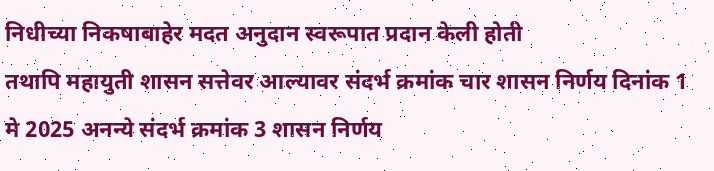निधीच्या निकषाबाहेर मदत अनुदान स्वरूपात प्रदान केली होती
तथापि महायुती शासन सत्तेवर आल्यावर संदर्भ क्रमांक चार शासन निर्णय दिनांक 1 मे 2025 अनन्ये संदर्भ क्रमांक 3 शासन निर्णय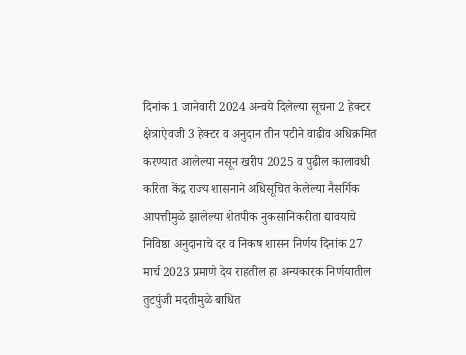दिनांक 1 जानेवारी 2024 अन्वये दिलेल्या सूचना 2 हेक्टर क्षेत्राऐवजी 3 हेक्टर व अनुदान तीन पटीने वाढीव अधिक्रमित करण्यात आलेल्या नसून खरीप 2025 व पुढील कालावधी करिता केंद्र राज्य शासनाने अधिसूचित केलेल्या नैसर्गिक आपत्तीमुळे झालेल्या शेतपीक नुकसानिकरीता द्यावयाचे निविष्ठा अनुदानाचे दर व निकष शासन निर्णय दिनांक 27 मार्च 2023 प्रमाणे देय राहतील हा अन्यकारक निर्णयातील तुटपुंजी मदतीमुळे बाधित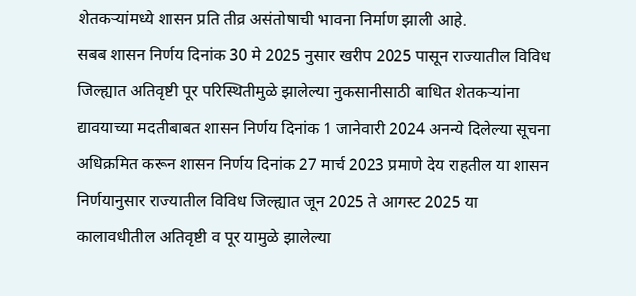शेतकऱ्यांमध्ये शासन प्रति तीव्र असंतोषाची भावना निर्माण झाली आहे.
सबब शासन निर्णय दिनांक 30 मे 2025 नुसार खरीप 2025 पासून राज्यातील विविध जिल्ह्यात अतिवृष्टी पूर परिस्थितीमुळे झालेल्या नुकसानीसाठी बाधित शेतकऱ्यांना द्यावयाच्या मदतीबाबत शासन निर्णय दिनांक 1 जानेवारी 2024 अनन्ये दिलेल्या सूचना अधिक्रमित करून शासन निर्णय दिनांक 27 मार्च 2023 प्रमाणे देय राहतील या शासन निर्णयानुसार राज्यातील विविध जिल्ह्यात जून 2025 ते आगस्ट 2025 या कालावधीतील अतिवृष्टी व पूर यामुळे झालेल्या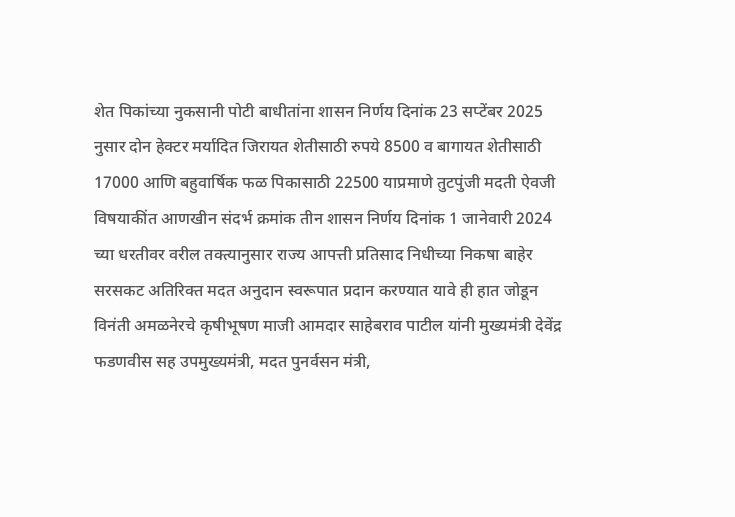शेत पिकांच्या नुकसानी पोटी बाधीतांना शासन निर्णय दिनांक 23 सप्टेंबर 2025 नुसार दोन हेक्टर मर्यादित जिरायत शेतीसाठी रुपये 8500 व बागायत शेतीसाठी 17000 आणि बहुवार्षिक फळ पिकासाठी 22500 याप्रमाणे तुटपुंजी मदती ऐवजी विषयाकींत आणखीन संदर्भ क्रमांक तीन शासन निर्णय दिनांक 1 जानेवारी 2024 च्या धरतीवर वरील तक्त्यानुसार राज्य आपत्ती प्रतिसाद निधीच्या निकषा बाहेर सरसकट अतिरिक्त मदत अनुदान स्वरूपात प्रदान करण्यात यावे ही हात जोडून विनंती अमळनेरचे कृषीभूषण माजी आमदार साहेबराव पाटील यांनी मुख्यमंत्री देवेंद्र फडणवीस सह उपमुख्यमंत्री, मदत पुनर्वसन मंत्री,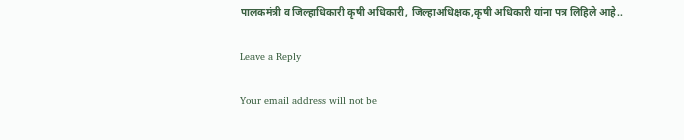पालकमंत्री व जिल्हाधिकारी कृषी अधिकारी, जिल्हाअधिक्षक,कृषी अधिकारी यांना पत्र लिहिले आहे..

Leave a Reply

Your email address will not be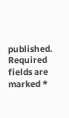published. Required fields are marked *